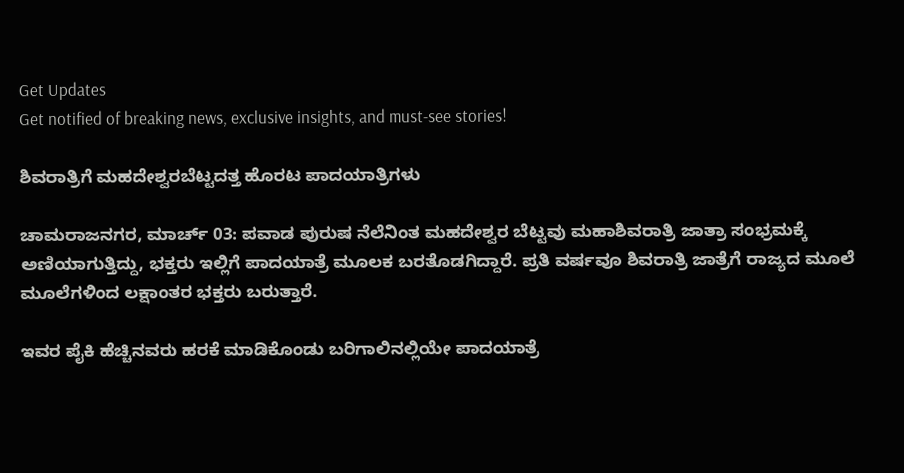Get Updates
Get notified of breaking news, exclusive insights, and must-see stories!

ಶಿವರಾತ್ರಿಗೆ ಮಹದೇಶ್ವರಬೆಟ್ಟದತ್ತ ಹೊರಟ ಪಾದಯಾತ್ರಿಗಳು

ಚಾಮರಾಜನಗರ, ಮಾರ್ಚ್ 03: ಪವಾಡ ಪುರುಷ ನೆಲೆನಿಂತ ಮಹದೇಶ್ವರ ಬೆಟ್ಟವು ಮಹಾಶಿವರಾತ್ರಿ ಜಾತ್ರಾ ಸಂಭ್ರಮಕ್ಕೆ ಅಣಿಯಾಗುತ್ತಿದ್ದು, ಭಕ್ತರು ಇಲ್ಲಿಗೆ ಪಾದಯಾತ್ರೆ ಮೂಲಕ ಬರತೊಡಗಿದ್ದಾರೆ. ಪ್ರತಿ ವರ್ಷವೂ ಶಿವರಾತ್ರಿ ಜಾತ್ರೆಗೆ ರಾಜ್ಯದ ಮೂಲೆ ಮೂಲೆಗಳಿಂದ ಲಕ್ಷಾಂತರ ಭಕ್ತರು ಬರುತ್ತಾರೆ.

ಇವರ ಪೈಕಿ ಹೆಚ್ಚಿನವರು ಹರಕೆ ಮಾಡಿಕೊಂಡು ಬರಿಗಾಲಿನಲ್ಲಿಯೇ ಪಾದಯಾತ್ರೆ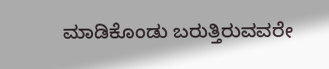ಮಾಡಿಕೊಂಡು ಬರುತ್ತಿರುವವರೇ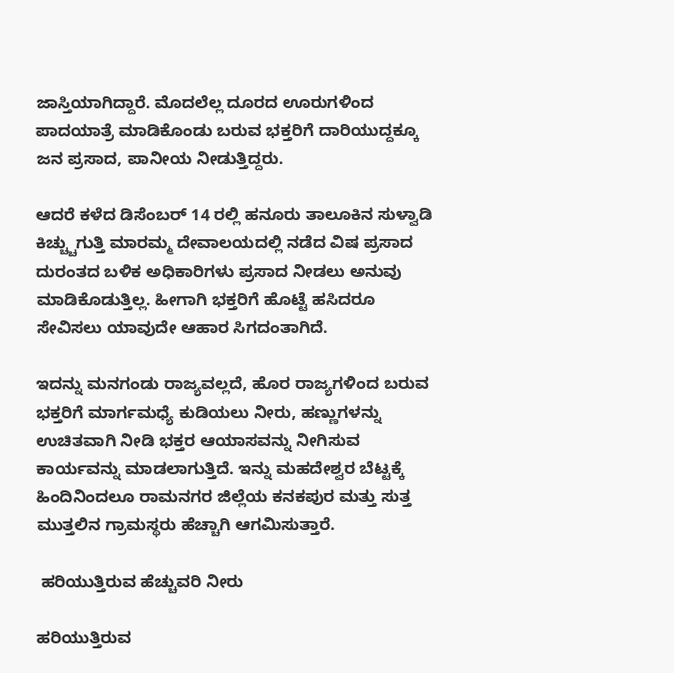ಜಾಸ್ತಿಯಾಗಿದ್ದಾರೆ. ಮೊದಲೆಲ್ಲ ದೂರದ ಊರುಗಳಿಂದ ಪಾದಯಾತ್ರೆ ಮಾಡಿಕೊಂಡು ಬರುವ ಭಕ್ತರಿಗೆ ದಾರಿಯುದ್ದಕ್ಕೂ ಜನ ಪ್ರಸಾದ, ಪಾನೀಯ ನೀಡುತ್ತಿದ್ದರು.

ಆದರೆ ಕಳೆದ ಡಿಸೆಂಬರ್ 14 ರಲ್ಲಿ ಹನೂರು ತಾಲೂಕಿನ ಸುಳ್ವಾಡಿ ಕಿಚ್ಚ್ಚುಗುತ್ತಿ ಮಾರಮ್ಮ ದೇವಾಲಯದಲ್ಲಿ ನಡೆದ ವಿಷ ಪ್ರಸಾದ ದುರಂತದ ಬಳಿಕ ಅಧಿಕಾರಿಗಳು ಪ್ರಸಾದ ನೀಡಲು ಅನುವು ಮಾಡಿಕೊಡುತ್ತಿಲ್ಲ. ಹೀಗಾಗಿ ಭಕ್ತರಿಗೆ ಹೊಟ್ಟೆ ಹಸಿದರೂ ಸೇವಿಸಲು ಯಾವುದೇ ಆಹಾರ ಸಿಗದಂತಾಗಿದೆ.

ಇದನ್ನು ಮನಗಂಡು ರಾಜ್ಯವಲ್ಲದೆ, ಹೊರ ರಾಜ್ಯಗಳಿಂದ ಬರುವ ಭಕ್ತರಿಗೆ ಮಾರ್ಗಮಧ್ಯೆ ಕುಡಿಯಲು ನೀರು, ಹಣ್ಣುಗಳನ್ನು ಉಚಿತವಾಗಿ ನೀಡಿ ಭಕ್ತರ ಆಯಾಸವನ್ನು ನೀಗಿಸುವ ಕಾರ್ಯವನ್ನು ಮಾಡಲಾಗುತ್ತಿದೆ. ಇನ್ನು ಮಹದೇಶ್ವರ ಬೆಟ್ಟಕ್ಕೆ ಹಿಂದಿನಿಂದಲೂ ರಾಮನಗರ ಜಿಲ್ಲೆಯ ಕನಕಪುರ ಮತ್ತು ಸುತ್ತ ಮುತ್ತಲಿನ ಗ್ರಾಮಸ್ಥರು ಹೆಚ್ಚಾಗಿ ಆಗಮಿಸುತ್ತಾರೆ.

 ಹರಿಯುತ್ತಿರುವ ಹೆಚ್ಚುವರಿ ನೀರು

ಹರಿಯುತ್ತಿರುವ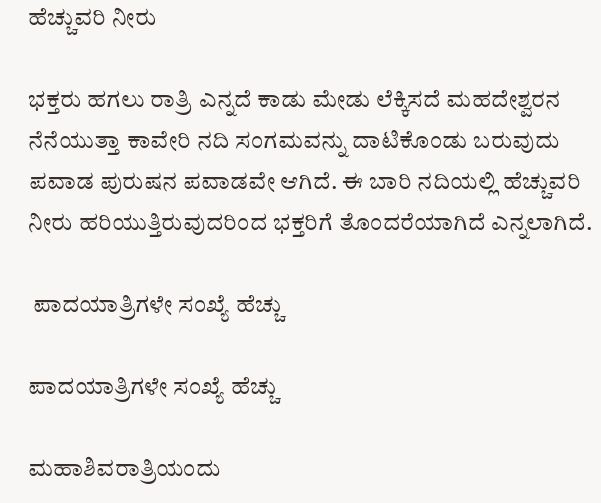ಹೆಚ್ಚುವರಿ ನೀರು

ಭಕ್ತರು ಹಗಲು ರಾತ್ರಿ ಎನ್ನದೆ ಕಾಡು ಮೇಡು ಲೆಕ್ಕಿಸದೆ ಮಹದೇಶ್ವರನ ನೆನೆಯುತ್ತಾ ಕಾವೇರಿ ನದಿ ಸಂಗಮವನ್ನು ದಾಟಿಕೊಂಡು ಬರುವುದು ಪವಾಡ ಪುರುಷನ ಪವಾಡವೇ ಆಗಿದೆ. ಈ ಬಾರಿ ನದಿಯಲ್ಲಿ ಹೆಚ್ಚುವರಿ ನೀರು ಹರಿಯುತ್ತಿರುವುದರಿಂದ ಭಕ್ತರಿಗೆ ತೊಂದರೆಯಾಗಿದೆ ಎನ್ನಲಾಗಿದೆ.

 ಪಾದಯಾತ್ರಿಗಳೇ ಸಂಖ್ಯೆ ಹೆಚ್ಚು

ಪಾದಯಾತ್ರಿಗಳೇ ಸಂಖ್ಯೆ ಹೆಚ್ಚು

ಮಹಾಶಿವರಾತ್ರಿಯಂದು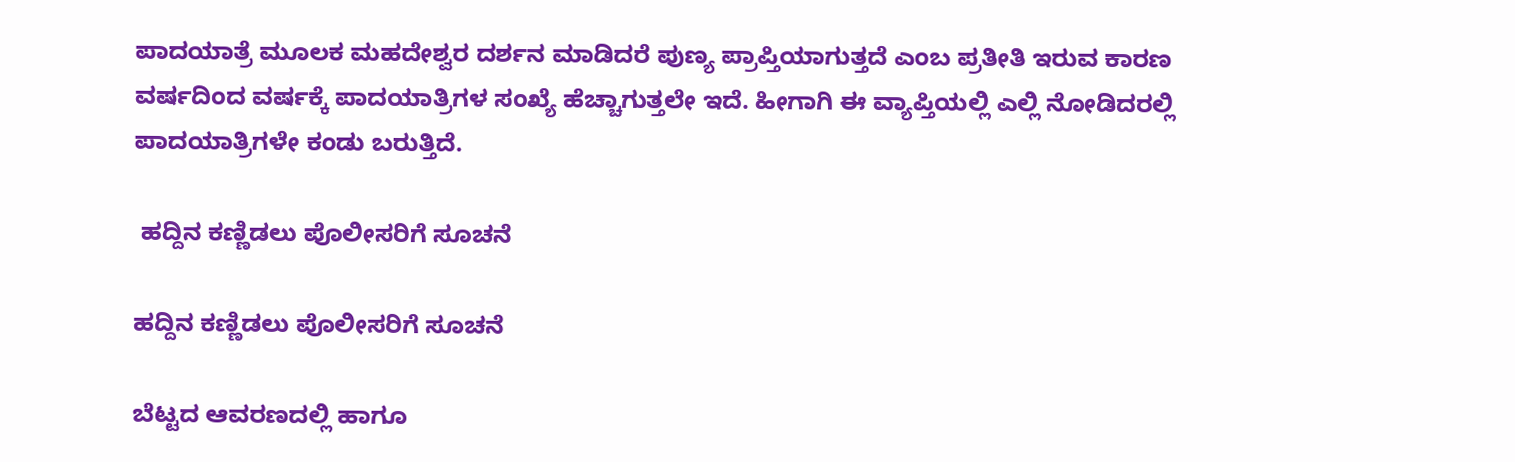ಪಾದಯಾತ್ರೆ ಮೂಲಕ ಮಹದೇಶ್ವರ ದರ್ಶನ ಮಾಡಿದರೆ ಪುಣ್ಯ ಪ್ರಾಪ್ತಿಯಾಗುತ್ತದೆ ಎಂಬ ಪ್ರತೀತಿ ಇರುವ ಕಾರಣ ವರ್ಷದಿಂದ ವರ್ಷಕ್ಕೆ ಪಾದಯಾತ್ರಿಗಳ ಸಂಖ್ಯೆ ಹೆಚ್ಚಾಗುತ್ತಲೇ ಇದೆ. ಹೀಗಾಗಿ ಈ ವ್ಯಾಪ್ತಿಯಲ್ಲಿ ಎಲ್ಲಿ ನೋಡಿದರಲ್ಲಿ ಪಾದಯಾತ್ರಿಗಳೇ ಕಂಡು ಬರುತ್ತಿದೆ.

 ಹದ್ದಿನ ಕಣ್ಣಿಡಲು ಪೊಲೀಸರಿಗೆ ಸೂಚನೆ

ಹದ್ದಿನ ಕಣ್ಣಿಡಲು ಪೊಲೀಸರಿಗೆ ಸೂಚನೆ

ಬೆಟ್ಟದ ಆವರಣದಲ್ಲಿ ಹಾಗೂ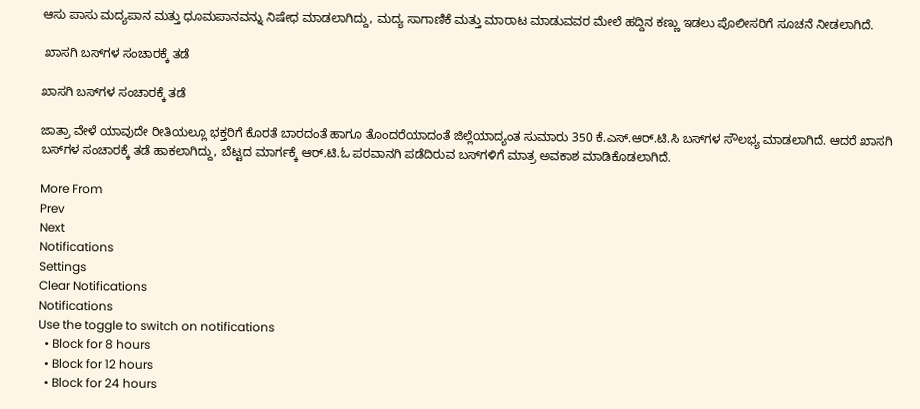ಆಸು ಪಾಸು ಮದ್ಯಪಾನ ಮತ್ತು ಧೂಮಪಾನವನ್ನು ನಿಷೇಧ ಮಾಡಲಾಗಿದ್ದು, ಮದ್ಯ ಸಾಗಾಣಿಕೆ ಮತ್ತು ಮಾರಾಟ ಮಾಡುವವರ ಮೇಲೆ ಹದ್ದಿನ ಕಣ್ಣು ಇಡಲು ಪೊಲೀಸರಿಗೆ ಸೂಚನೆ ನೀಡಲಾಗಿದೆ.

 ಖಾಸಗಿ ಬಸ್‌ಗಳ ಸಂಚಾರಕ್ಕೆ ತಡೆ

ಖಾಸಗಿ ಬಸ್‌ಗಳ ಸಂಚಾರಕ್ಕೆ ತಡೆ

ಜಾತ್ರಾ ವೇಳೆ ಯಾವುದೇ ರೀತಿಯಲ್ಲೂ ಭಕ್ತರಿಗೆ ಕೊರತೆ ಬಾರದಂತೆ ಹಾಗೂ ತೊಂದರೆಯಾದಂತೆ ಜಿಲ್ಲೆಯಾದ್ಯಂತ ಸುಮಾರು 350 ಕೆ.ಎಸ್.ಆರ್.ಟಿ.ಸಿ ಬಸ್‌ಗಳ ಸೌಲಭ್ಯ ಮಾಡಲಾಗಿದೆ. ಆದರೆ ಖಾಸಗಿ ಬಸ್‌ಗಳ ಸಂಚಾರಕ್ಕೆ ತಡೆ ಹಾಕಲಾಗಿದ್ದು, ಬೆಟ್ಟದ ಮಾರ್ಗಕ್ಕೆ ಆರ್.ಟಿ.ಓ ಪರವಾನಗಿ ಪಡೆದಿರುವ ಬಸ್‌ಗಳಿಗೆ ಮಾತ್ರ ಅವಕಾಶ ಮಾಡಿಕೊಡಲಾಗಿದೆ.

More From
Prev
Next
Notifications
Settings
Clear Notifications
Notifications
Use the toggle to switch on notifications
  • Block for 8 hours
  • Block for 12 hours
  • Block for 24 hours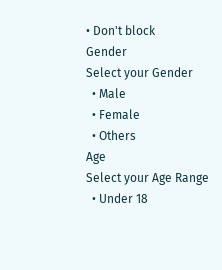• Don't block
Gender
Select your Gender
  • Male
  • Female
  • Others
Age
Select your Age Range
  • Under 18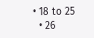• 18 to 25
  • 26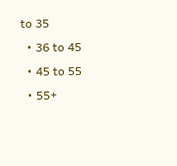to 35
  • 36 to 45
  • 45 to 55
  • 55+